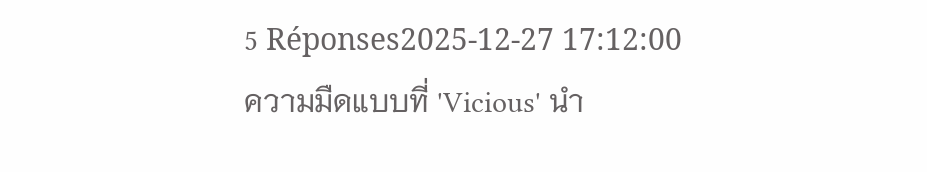5 Réponses2025-12-27 17:12:00
ความมืดแบบที่ 'Vicious' นำ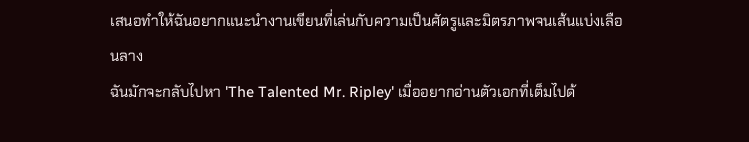เสนอทำให้ฉันอยากแนะนำงานเขียนที่เล่นกับความเป็นศัตรูและมิตรภาพจนเส้นแบ่งเลือนลาง
ฉันมักจะกลับไปหา 'The Talented Mr. Ripley' เมื่ออยากอ่านตัวเอกที่เต็มไปด้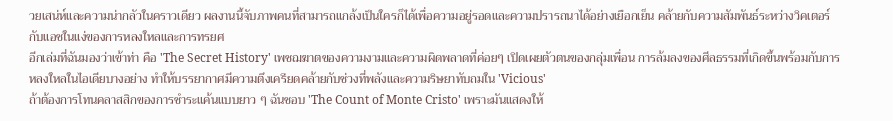วยเสน่ห์และความน่ากลัวในคราวเดียว ผลงานนี้จับภาพคนที่สามารถแกล้งเป็นใครก็ได้เพื่อความอยู่รอดและความปรารถนาได้อย่างเยือกเย็น คล้ายกับความสัมพันธ์ระหว่างวิคเตอร์กับแอชในแง่ของการหลงใหลและการทรยศ
อีกเล่มที่ฉันมองว่าเข้าท่า คือ 'The Secret History' เพชฌฆาตของความงามและความผิดพลาดที่ค่อยๆ เปิดเผยตัวตนของกลุ่มเพื่อน การล้มลงของศีลธรรมที่เกิดขึ้นพร้อมกับการหลงใหลในไอเดียบางอย่าง ทำให้บรรยากาศมีความตึงเครียดคล้ายกับช่วงที่พลังและความริษยาทับถมใน 'Vicious'
ถ้าต้องการโทนคลาสสิกของการชำระแค้นแบบยาว ๆ ฉันชอบ 'The Count of Monte Cristo' เพราะมันแสดงให้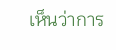เห็นว่าการ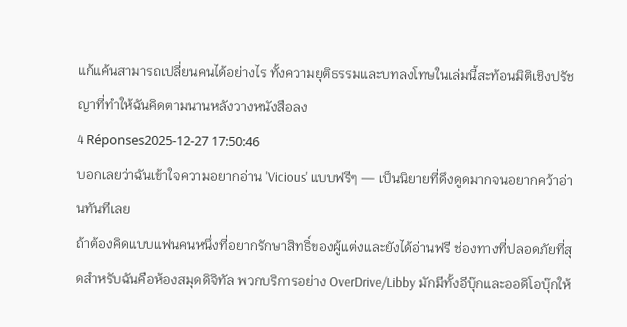แก้แค้นสามารถเปลี่ยนคนได้อย่างไร ทั้งความยุติธรรมและบทลงโทษในเล่มนี้สะท้อนมิติเชิงปรัชญาที่ทำให้ฉันคิดตามนานหลังวางหนังสือลง
4 Réponses2025-12-27 17:50:46
บอกเลยว่าฉันเข้าใจความอยากอ่าน 'Vicious' แบบฟรีๆ — เป็นนิยายที่ดึงดูดมากจนอยากคว้าอ่านทันทีเลย
ถ้าต้องคิดแบบแฟนคนหนึ่งที่อยากรักษาสิทธิ์ของผู้แต่งและยังได้อ่านฟรี ช่องทางที่ปลอดภัยที่สุดสำหรับฉันคือห้องสมุดดิจิทัล พวกบริการอย่าง OverDrive/Libby มักมีทั้งอีบุ๊กและออดิโอบุ๊กให้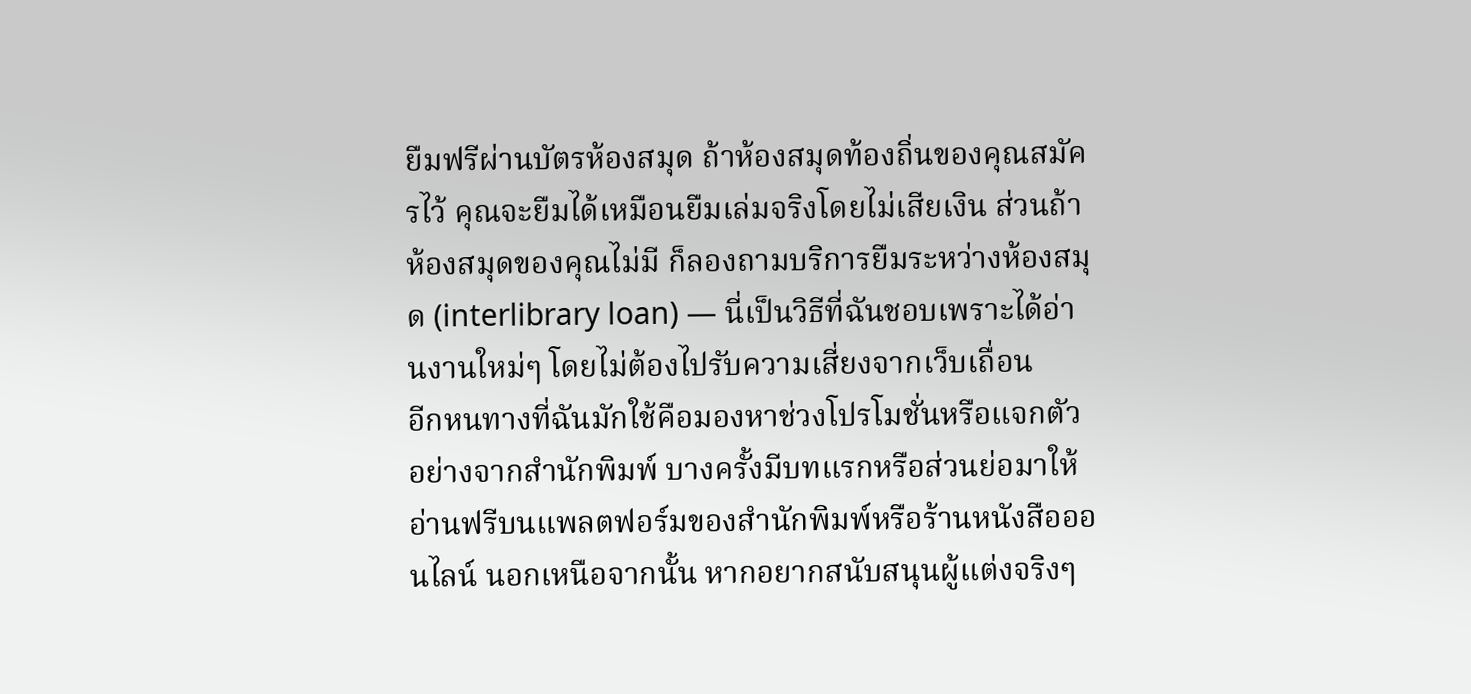ยืมฟรีผ่านบัตรห้องสมุด ถ้าห้องสมุดท้องถิ่นของคุณสมัครไว้ คุณจะยืมได้เหมือนยืมเล่มจริงโดยไม่เสียเงิน ส่วนถ้าห้องสมุดของคุณไม่มี ก็ลองถามบริการยืมระหว่างห้องสมุด (interlibrary loan) — นี่เป็นวิธีที่ฉันชอบเพราะได้อ่านงานใหม่ๆ โดยไม่ต้องไปรับความเสี่ยงจากเว็บเถื่อน
อีกหนทางที่ฉันมักใช้คือมองหาช่วงโปรโมชั่นหรือแจกตัวอย่างจากสำนักพิมพ์ บางครั้งมีบทแรกหรือส่วนย่อมาให้อ่านฟรีบนแพลตฟอร์มของสำนักพิมพ์หรือร้านหนังสือออนไลน์ นอกเหนือจากนั้น หากอยากสนับสนุนผู้แต่งจริงๆ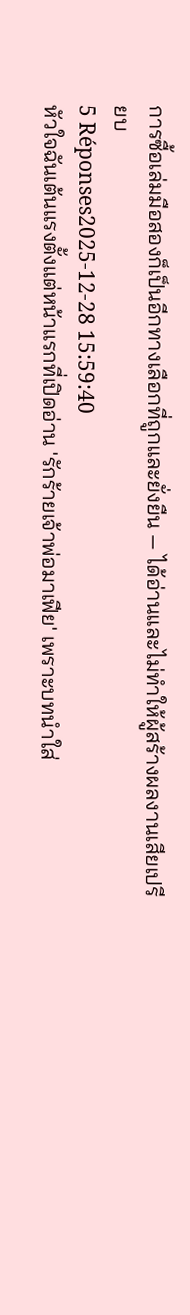การซื้อเล่มมือสองก็เป็นอีกทางเลือกที่ถูกและยั่งยืน — ได้อ่านและไม่ทำให้ผู้สร้างผลงานเสียเปรียบ
5 Réponses2025-12-28 15:59:40
หัวใจฉันเต้นแรงตั้งแต่หน้าแรกที่เปิดอ่าน 'รักร้ายเจ้าพ่อมาเฟีย' เพราะบทนำใส่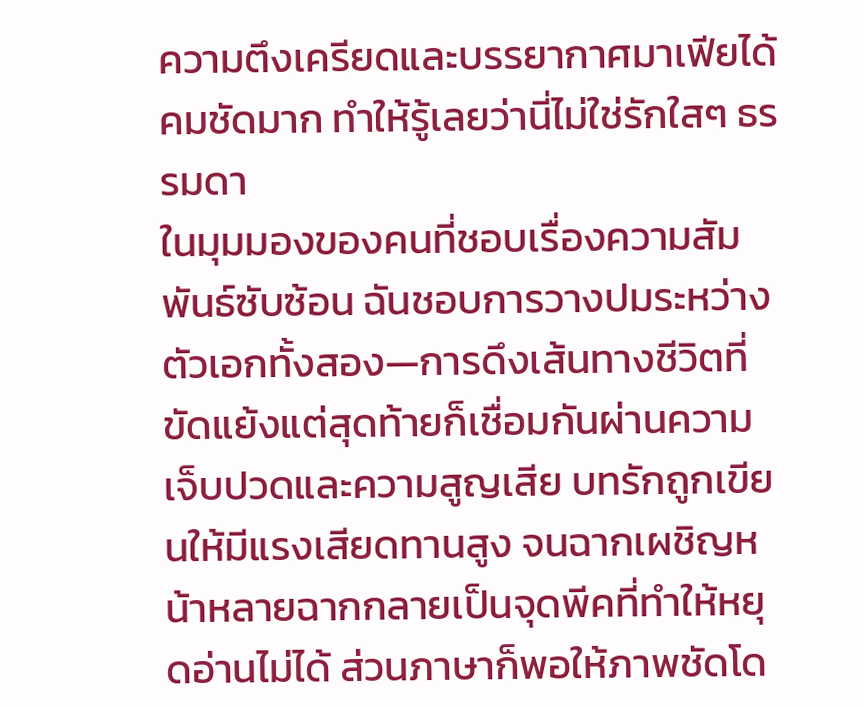ความตึงเครียดและบรรยากาศมาเฟียได้คมชัดมาก ทำให้รู้เลยว่านี่ไม่ใช่รักใสๆ ธรรมดา
ในมุมมองของคนที่ชอบเรื่องความสัมพันธ์ซับซ้อน ฉันชอบการวางปมระหว่างตัวเอกทั้งสอง—การดึงเส้นทางชีวิตที่ขัดแย้งแต่สุดท้ายก็เชื่อมกันผ่านความเจ็บปวดและความสูญเสีย บทรักถูกเขียนให้มีแรงเสียดทานสูง จนฉากเผชิญหน้าหลายฉากกลายเป็นจุดพีคที่ทำให้หยุดอ่านไม่ได้ ส่วนภาษาก็พอให้ภาพชัดโด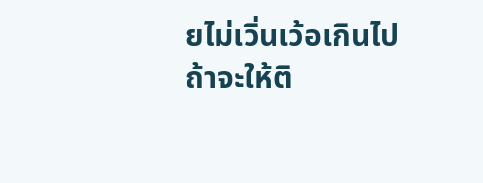ยไม่เวิ่นเว้อเกินไป
ถ้าจะให้ติ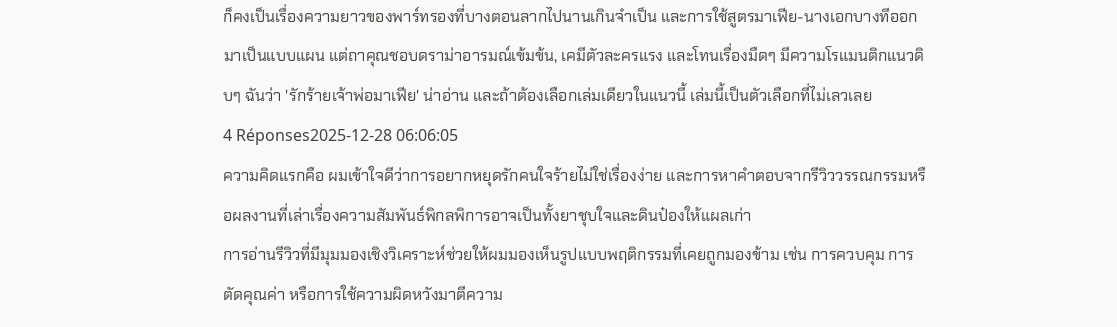ก็คงเป็นเรื่องความยาวของพาร์ทรองที่บางตอนลากไปนานเกินจำเป็น และการใช้สูตรมาเฟีย-นางเอกบางทีออกมาเป็นแบบแผน แต่ถาคุณชอบดราม่าอารมณ์เข้มข้น, เคมีตัวละครแรง และโทนเรื่องมืดๆ มีความโรแมนติกแนวดิบๆ ฉันว่า 'รักร้ายเจ้าพ่อมาเฟีย' น่าอ่าน และถ้าต้องเลือกเล่มเดียวในแนวนี้ เล่มนี้เป็นตัวเลือกที่ไม่เลวเลย
4 Réponses2025-12-28 06:06:05
ความคิดแรกคือ ผมเข้าใจดีว่าการอยากหยุดรักคนใจร้ายไม่ใช่เรื่องง่าย และการหาคำตอบจากรีวิววรรณกรรมหรือผลงานที่เล่าเรื่องความสัมพันธ์พิกลพิการอาจเป็นทั้งยาชุบใจและดินป๋องให้แผลเก่า
การอ่านรีวิวที่มีมุมมองเชิงวิเคราะห์ช่วยให้ผมมองเห็นรูปแบบพฤติกรรมที่เคยถูกมองข้าม เช่น การควบคุม การตัดคุณค่า หรือการใช้ความผิดหวังมาตีความ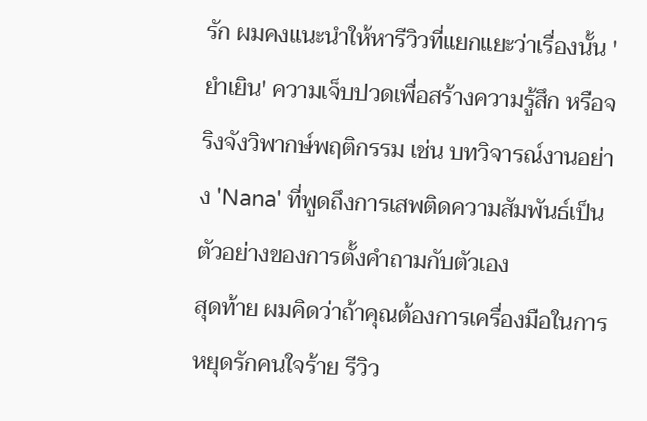รัก ผมคงแนะนำให้หารีวิวที่แยกแยะว่าเรื่องนั้น 'ยำเยิน' ความเจ็บปวดเพื่อสร้างความรู้สึก หรือจริงจังวิพากษ์พฤติกรรม เช่น บทวิจารณ์งานอย่าง 'Nana' ที่พูดถึงการเสพติดความสัมพันธ์เป็นตัวอย่างของการตั้งคำถามกับตัวเอง
สุดท้าย ผมคิดว่าถ้าคุณต้องการเครื่องมือในการหยุดรักคนใจร้าย รีวิว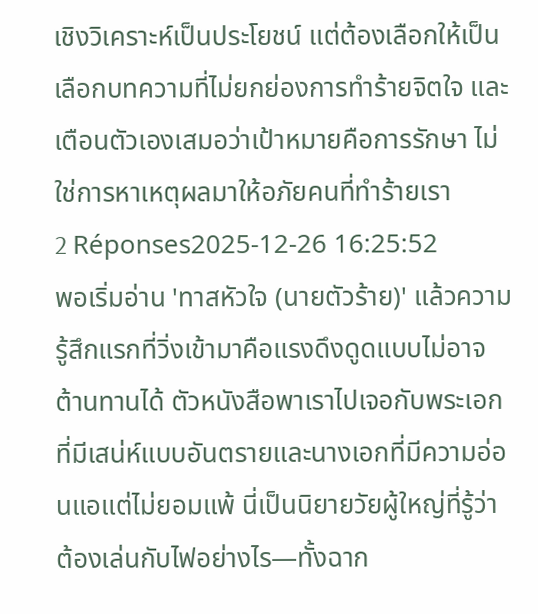เชิงวิเคราะห์เป็นประโยชน์ แต่ต้องเลือกให้เป็น เลือกบทความที่ไม่ยกย่องการทำร้ายจิตใจ และเตือนตัวเองเสมอว่าเป้าหมายคือการรักษา ไม่ใช่การหาเหตุผลมาให้อภัยคนที่ทำร้ายเรา
2 Réponses2025-12-26 16:25:52
พอเริ่มอ่าน 'ทาสหัวใจ (นายตัวร้าย)' แล้วความรู้สึกแรกที่วิ่งเข้ามาคือแรงดึงดูดแบบไม่อาจต้านทานได้ ตัวหนังสือพาเราไปเจอกับพระเอกที่มีเสน่ห์แบบอันตรายและนางเอกที่มีความอ่อนแอแต่ไม่ยอมแพ้ นี่เป็นนิยายวัยผู้ใหญ่ที่รู้ว่าต้องเล่นกับไฟอย่างไร—ทั้งฉาก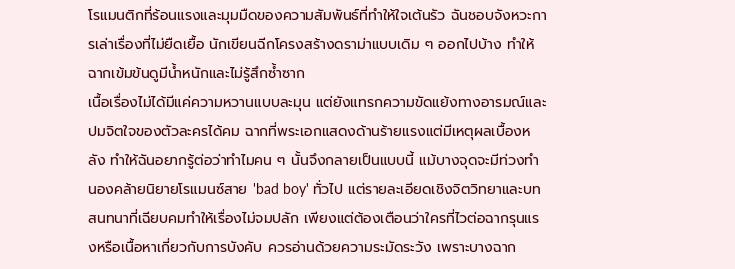โรแมนติกที่ร้อนแรงและมุมมืดของความสัมพันธ์ที่ทำให้ใจเต้นรัว ฉันชอบจังหวะการเล่าเรื่องที่ไม่ยืดเยื้อ นักเขียนฉีกโครงสร้างดราม่าแบบเดิม ๆ ออกไปบ้าง ทำให้ฉากเข้มข้นดูมีน้ำหนักและไม่รู้สึกซ้ำซาก
เนื้อเรื่องไม่ได้มีแค่ความหวานแบบละมุน แต่ยังแทรกความขัดแย้งทางอารมณ์และปมจิตใจของตัวละครได้คม ฉากที่พระเอกแสดงด้านร้ายแรงแต่มีเหตุผลเบื้องหลัง ทำให้ฉันอยากรู้ต่อว่าทำไมคน ๆ นั้นจึงกลายเป็นแบบนี้ แม้บางจุดจะมีท่วงทำนองคล้ายนิยายโรแมนซ์สาย 'bad boy' ทั่วไป แต่รายละเอียดเชิงจิตวิทยาและบทสนทนาที่เฉียบคมทำให้เรื่องไม่จมปลัก เพียงแต่ต้องเตือนว่าใครที่ไวต่อฉากรุนแรงหรือเนื้อหาเกี่ยวกับการบังคับ ควรอ่านด้วยความระมัดระวัง เพราะบางฉาก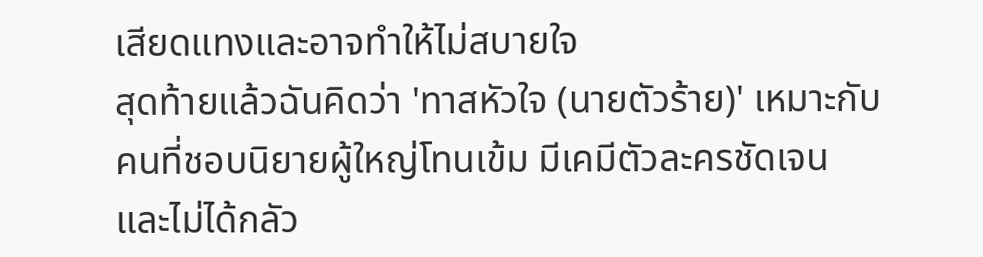เสียดแทงและอาจทำให้ไม่สบายใจ
สุดท้ายแล้วฉันคิดว่า 'ทาสหัวใจ (นายตัวร้าย)' เหมาะกับคนที่ชอบนิยายผู้ใหญ่โทนเข้ม มีเคมีตัวละครชัดเจน และไม่ได้กลัว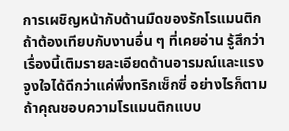การเผชิญหน้ากับด้านมืดของรักโรแมนติก ถ้าต้องเทียบกับงานอื่น ๆ ที่เคยอ่าน รู้สึกว่าเรื่องนี้เติมรายละเอียดด้านอารมณ์และแรงจูงใจได้ดีกว่าแค่พึ่งทริกเซ็กซี่ อย่างไรก็ตาม ถ้าคุณชอบความโรแมนติกแบบ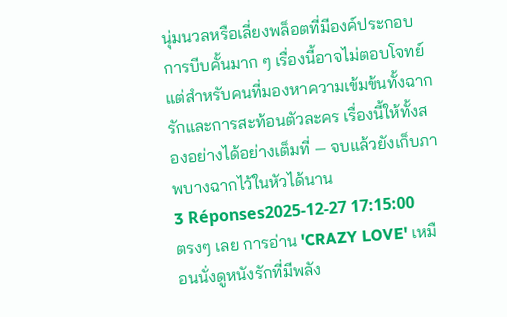นุ่มนวลหรือเลี่ยงพล็อตที่มีองค์ประกอบการบีบคั้นมาก ๆ เรื่องนี้อาจไม่ตอบโจทย์ แต่สำหรับคนที่มองหาความเข้มข้นทั้งฉากรักและการสะท้อนตัวละคร เรื่องนี้ให้ทั้งสองอย่างได้อย่างเต็มที่ — จบแล้วยังเก็บภาพบางฉากไว้ในหัวได้นาน
3 Réponses2025-12-27 17:15:00
ตรงๆ เลย การอ่าน 'CRAZY LOVE' เหมือนนั่งดูหนังรักที่มีพลัง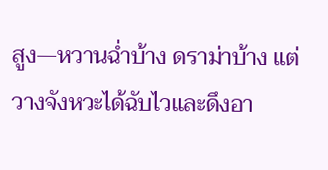สูง—หวานฉ่ำบ้าง ดราม่าบ้าง แต่วางจังหวะได้ฉับไวและดึงอา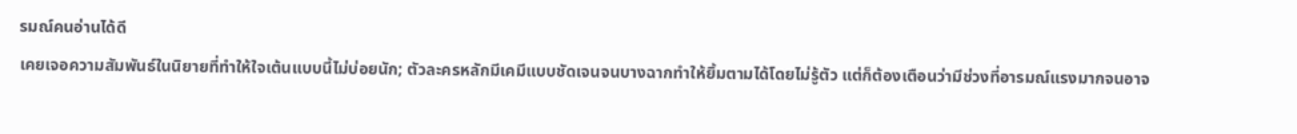รมณ์คนอ่านได้ดี
เคยเจอความสัมพันธ์ในนิยายที่ทำให้ใจเต้นแบบนี้ไม่บ่อยนัก; ตัวละครหลักมีเคมีแบบชัดเจนจนบางฉากทำให้ยิ้มตามได้โดยไม่รู้ตัว แต่ก็ต้องเตือนว่ามีช่วงที่อารมณ์แรงมากจนอาจ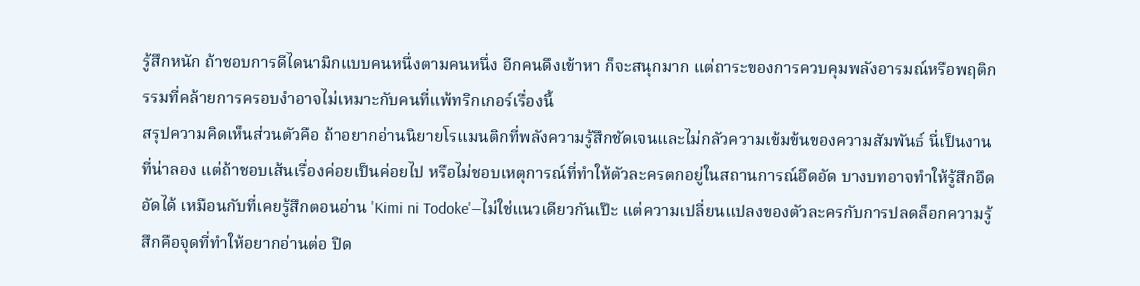รู้สึกหนัก ถ้าชอบการดีไดนามิกแบบคนหนึ่งตามคนหนึ่ง อีกคนดึงเข้าหา ก็จะสนุกมาก แต่ถาระของการควบคุมพลังอารมณ์หรือพฤติกรรมที่คล้ายการครอบงำอาจไม่เหมาะกับคนที่แพ้ทริกเกอร์เรื่องนี้
สรุปความคิดเห็นส่วนตัวคือ ถ้าอยากอ่านนิยายโรแมนติกที่พลังความรู้สึกชัดเจนและไม่กลัวความเข้มข้นของความสัมพันธ์ นี่เป็นงานที่น่าลอง แต่ถ้าชอบเส้นเรื่องค่อยเป็นค่อยไป หรือไม่ชอบเหตุการณ์ที่ทำให้ตัวละครตกอยู่ในสถานการณ์อึดอัด บางบทอาจทำให้รู้สึกอึดอัดได้ เหมือนกับที่เคยรู้สึกตอนอ่าน 'Kimi ni Todoke'—ไม่ใช่แนวเดียวกันเป๊ะ แต่ความเปลี่ยนแปลงของตัวละครกับการปลดล็อกความรู้สึกคือจุดที่ทำให้อยากอ่านต่อ ปิด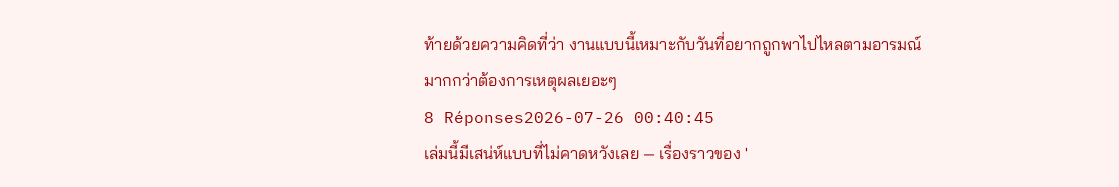ท้ายด้วยความคิดที่ว่า งานแบบนี้เหมาะกับวันที่อยากถูกพาไปไหลตามอารมณ์มากกว่าต้องการเหตุผลเยอะๆ
8 Réponses2026-07-26 00:40:45
เล่มนี้มีเสน่ห์แบบที่ไม่คาดหวังเลย — เรื่องราวของ '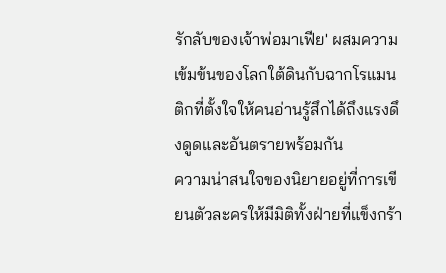รักลับของเจ้าพ่อมาเฟีย' ผสมความเข้มข้นของโลกใต้ดินกับฉากโรแมนติกที่ตั้งใจให้คนอ่านรู้สึกได้ถึงแรงดึงดูดและอันตรายพร้อมกัน
ความน่าสนใจของนิยายอยู่ที่การเขียนตัวละครให้มีมิติทั้งฝ่ายที่แข็งกร้า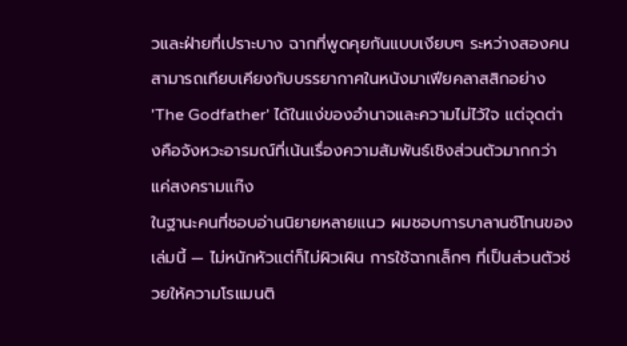วและฝ่ายที่เปราะบาง ฉากที่พูดคุยกันแบบเงียบๆ ระหว่างสองคนสามารถเทียบเคียงกับบรรยากาศในหนังมาเฟียคลาสสิกอย่าง 'The Godfather' ได้ในแง่ของอำนาจและความไม่ไว้ใจ แต่จุดต่างคือจังหวะอารมณ์ที่เน้นเรื่องความสัมพันธ์เชิงส่วนตัวมากกว่าแค่สงครามแก๊ง
ในฐานะคนที่ชอบอ่านนิยายหลายแนว ผมชอบการบาลานซ์โทนของเล่มนี้ — ไม่หนักหัวแต่ก็ไม่ผิวเผิน การใช้ฉากเล็กๆ ที่เป็นส่วนตัวช่วยให้ความโรแมนติ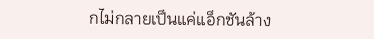กไม่กลายเป็นแค่แอ็กชันล้าง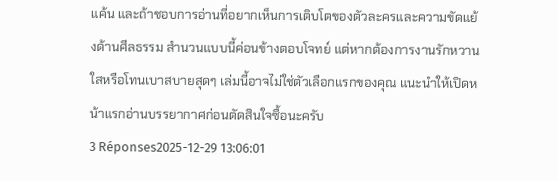แค้น และถ้าชอบการอ่านที่อยากเห็นการเติบโตของตัวละครและความขัดแย้งด้านศีลธรรม สำนวนแบบนี้ค่อนข้างตอบโจทย์ แต่หากต้องการงานรักหวานใสหรือโทนเบาสบายสุดๆ เล่มนี้อาจไม่ใช่ตัวเลือกแรกของคุณ แนะนำให้เปิดหน้าแรกอ่านบรรยากาศก่อนตัดสินใจซื้อนะครับ
3 Réponses2025-12-29 13:06:01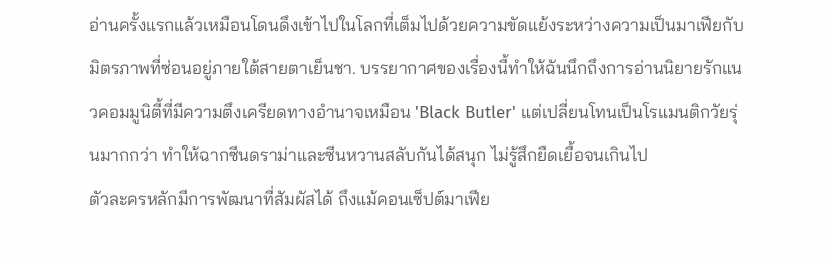อ่านครั้งแรกแล้วเหมือนโดนดึงเข้าไปในโลกที่เต็มไปด้วยความขัดแย้งระหว่างความเป็นมาเฟียกับมิตรภาพที่ซ่อนอยู่ภายใต้สายตาเย็นชา. บรรยากาศของเรื่องนี้ทำให้ฉันนึกถึงการอ่านนิยายรักแนวคอมมูนิตี้ที่มีความตึงเครียดทางอำนาจเหมือน 'Black Butler' แต่เปลี่ยนโทนเป็นโรแมนติกวัยรุ่นมากกว่า ทำให้ฉากซีนดราม่าและซีนหวานสลับกันได้สนุก ไม่รู้สึกยืดเยื้อจนเกินไป
ตัวละครหลักมีการพัฒนาที่สัมผัสได้ ถึงแม้คอนเซ็ปต์มาเฟีย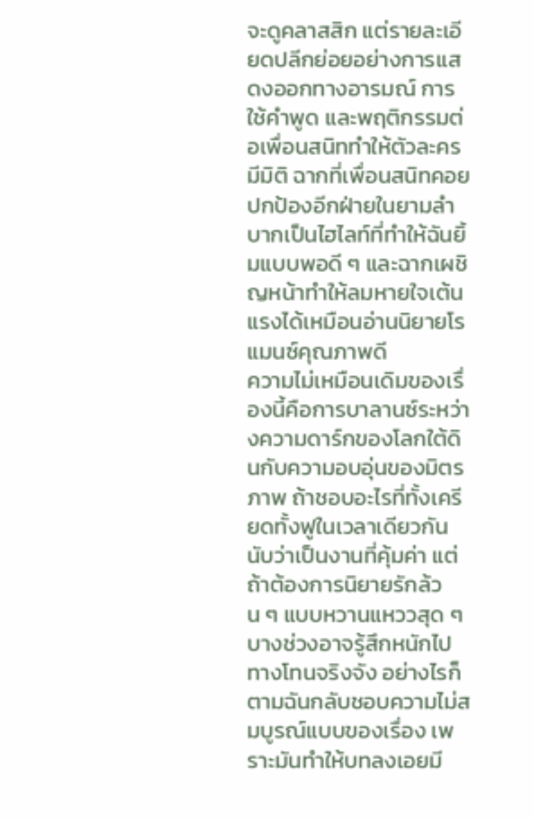จะดูคลาสสิก แต่รายละเอียดปลีกย่อยอย่างการแสดงออกทางอารมณ์ การใช้คำพูด และพฤติกรรมต่อเพื่อนสนิททำให้ตัวละครมีมิติ ฉากที่เพื่อนสนิทคอยปกป้องอีกฝ่ายในยามลำบากเป็นไฮไลท์ที่ทำให้ฉันยิ้มแบบพอดี ๆ และฉากเผชิญหน้าทำให้ลมหายใจเต้นแรงได้เหมือนอ่านนิยายโรแมนซ์คุณภาพดี
ความไม่เหมือนเดิมของเรื่องนี้คือการบาลานซ์ระหว่างความดาร์กของโลกใต้ดินกับความอบอุ่นของมิตรภาพ ถ้าชอบอะไรที่ทั้งเครียดทั้งฟูในเวลาเดียวกัน นับว่าเป็นงานที่คุ้มค่า แต่ถ้าต้องการนิยายรักล้วน ๆ แบบหวานแหววสุด ๆ บางช่วงอาจรู้สึกหนักไปทางโทนจริงจัง อย่างไรก็ตามฉันกลับชอบความไม่สมบูรณ์แบบของเรื่อง เพราะมันทำให้บทลงเอยมี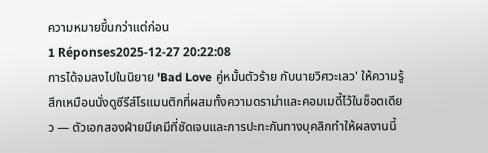ความหมายขึ้นกว่าแต่ก่อน
1 Réponses2025-12-27 20:22:08
การได้จมลงไปในนิยาย 'Bad Love คู่หมั้นตัวร้าย กับนายวิศวะเลว' ให้ความรู้สึกเหมือนนั่งดูซีรีส์โรแมนติกที่ผสมทั้งความดราม่าและคอมเมดี้ไว้ในช็อตเดียว — ตัวเอกสองฝ่ายมีเคมีที่ชัดเจนและการปะทะกันทางบุคลิกทำให้ผลงานนี้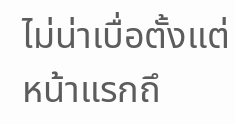ไม่น่าเบื่อตั้งแต่หน้าแรกถึ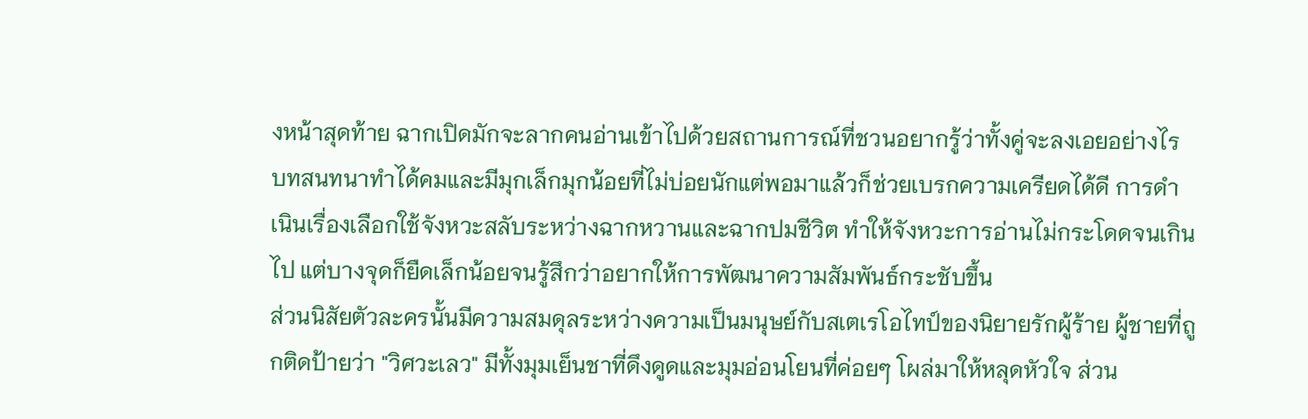งหน้าสุดท้าย ฉากเปิดมักจะลากคนอ่านเข้าไปด้วยสถานการณ์ที่ชวนอยากรู้ว่าทั้งคู่จะลงเอยอย่างไร บทสนทนาทำได้คมและมีมุกเล็กมุกน้อยที่ไม่บ่อยนักแต่พอมาแล้วก็ช่วยเบรกความเครียดได้ดี การดำเนินเรื่องเลือกใช้จังหวะสลับระหว่างฉากหวานและฉากปมชีวิต ทำให้จังหวะการอ่านไม่กระโดดจนเกินไป แต่บางจุดก็ยืดเล็กน้อยจนรู้สึกว่าอยากให้การพัฒนาความสัมพันธ์กระชับขึ้น
ส่วนนิสัยตัวละครนั้นมีความสมดุลระหว่างความเป็นมนุษย์กับสเตเรโอไทป์ของนิยายรักผู้ร้าย ผู้ชายที่ถูกติดป้ายว่า "วิศวะเลว" มีทั้งมุมเย็นชาที่ดึงดูดและมุมอ่อนโยนที่ค่อยๆ โผล่มาให้หลุดหัวใจ ส่วน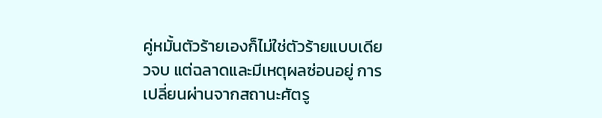คู่หมั้นตัวร้ายเองก็ไม่ใช่ตัวร้ายแบบเดียวจบ แต่ฉลาดและมีเหตุผลซ่อนอยู่ การเปลี่ยนผ่านจากสถานะศัตรู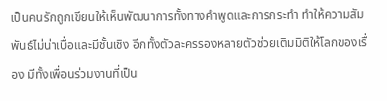เป็นคนรักถูกเขียนให้เห็นพัฒนาการทั้งทางคำพูดและการกระทำ ทำให้ความสัมพันธ์ไม่น่าเบื่อและมีชั้นเชิง อีกทั้งตัวละครรองหลายตัวช่วยเติมมิติให้โลกของเรื่อง มีทั้งเพื่อนร่วมงานที่เป็น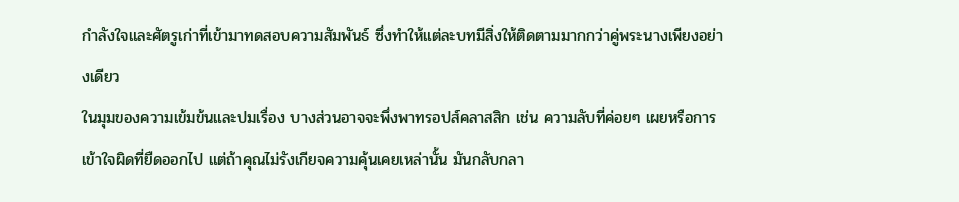กำลังใจและศัตรูเก่าที่เข้ามาทดสอบความสัมพันธ์ ซึ่งทำให้แต่ละบทมีสิ่งให้ติดตามมากกว่าคู่พระนางเพียงอย่างเดียว
ในมุมของความเข้มข้นและปมเรื่อง บางส่วนอาจจะพึ่งพาทรอปส์คลาสสิก เช่น ความลับที่ค่อยๆ เผยหรือการเข้าใจผิดที่ยืดออกไป แต่ถ้าคุณไม่รังเกียจความคุ้นเคยเหล่านั้น มันกลับกลา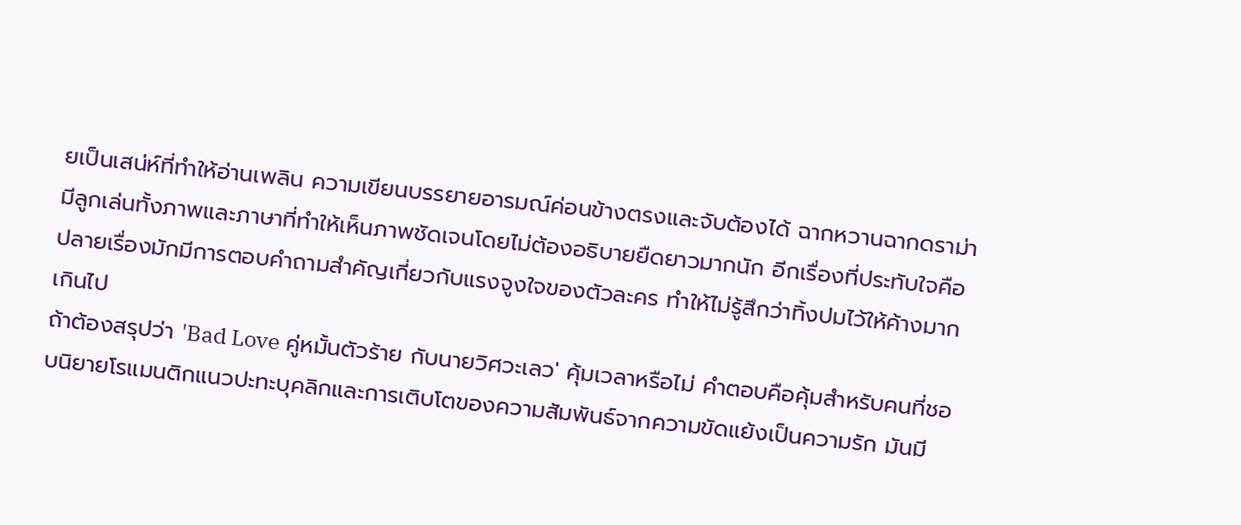ยเป็นเสน่ห์ที่ทำให้อ่านเพลิน ความเขียนบรรยายอารมณ์ค่อนข้างตรงและจับต้องได้ ฉากหวานฉากดราม่ามีลูกเล่นทั้งภาพและภาษาที่ทำให้เห็นภาพชัดเจนโดยไม่ต้องอธิบายยืดยาวมากนัก อีกเรื่องที่ประทับใจคือปลายเรื่องมักมีการตอบคำถามสำคัญเกี่ยวกับแรงจูงใจของตัวละคร ทำให้ไม่รู้สึกว่าทิ้งปมไว้ให้ค้างมากเกินไป
ถ้าต้องสรุปว่า 'Bad Love คู่หมั้นตัวร้าย กับนายวิศวะเลว' คุ้มเวลาหรือไม่ คำตอบคือคุ้มสำหรับคนที่ชอบนิยายโรแมนติกแนวปะทะบุคลิกและการเติบโตของความสัมพันธ์จากความขัดแย้งเป็นความรัก มันมี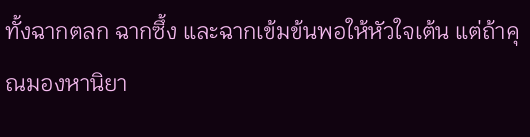ทั้งฉากตลก ฉากซึ้ง และฉากเข้มข้นพอให้หัวใจเต้น แต่ถ้าคุณมองหานิยา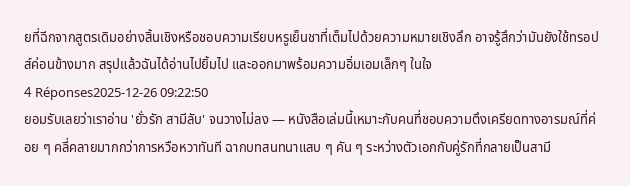ยที่ฉีกจากสูตรเดิมอย่างสิ้นเชิงหรือชอบความเรียบหรูเย็นชาที่เต็มไปด้วยความหมายเชิงลึก อาจรู้สึกว่ามันยังใช้ทรอปส์ค่อนข้างมาก สรุปแล้วฉันได้อ่านไปยิ้มไป และออกมาพร้อมความอิ่มเอมเล็กๆ ในใจ
4 Réponses2025-12-26 09:22:50
ยอมรับเลยว่าเราอ่าน 'ยั่วรัก สามีลับ' จนวางไม่ลง — หนังสือเล่มนี้เหมาะกับคนที่ชอบความตึงเครียดทางอารมณ์ที่ค่อย ๆ คลี่คลายมากกว่าการหวือหวาทันที ฉากบทสนทนาแสบ ๆ คัน ๆ ระหว่างตัวเอกกับคู่รักที่กลายเป็นสามี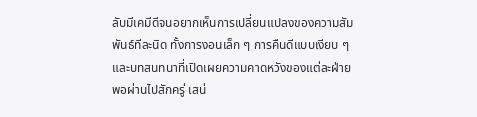ลับมีเคมีดีจนอยากเห็นการเปลี่ยนแปลงของความสัมพันธ์ทีละนิด ทั้งการงอนเล็ก ๆ การคืนดีแบบเงียบ ๆ และบทสนทนาที่เปิดเผยความคาดหวังของแต่ละฝ่าย
พอผ่านไปสักครู่ เสน่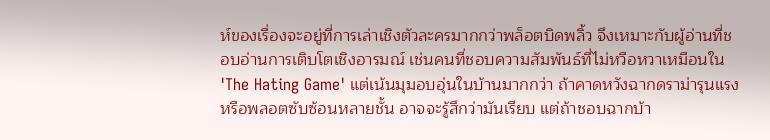ห์ของเรื่องจะอยู่ที่การเล่าเชิงตัวละครมากกว่าพล็อตบิดพลิ้ว จึงเหมาะกับผู้อ่านที่ชอบอ่านการเติบโตเชิงอารมณ์ เช่นคนที่ชอบความสัมพันธ์ที่ไม่หวือหวาเหมือนใน 'The Hating Game' แต่เน้นมุมอบอุ่นในบ้านมากกว่า ถ้าคาดหวังฉากดราม่ารุนแรงหรือพลอตซับซ้อนหลายชั้น อาจจะรู้สึกว่ามันเรียบ แต่ถ้าชอบฉากบ้า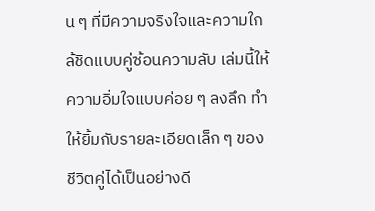น ๆ ที่มีความจริงใจและความใกล้ชิดแบบคู่ซ้อนความลับ เล่มนี้ให้ความอิ่มใจแบบค่อย ๆ ลงลึก ทำให้ยิ้มกับรายละเอียดเล็ก ๆ ของชีวิตคู่ได้เป็นอย่างดี